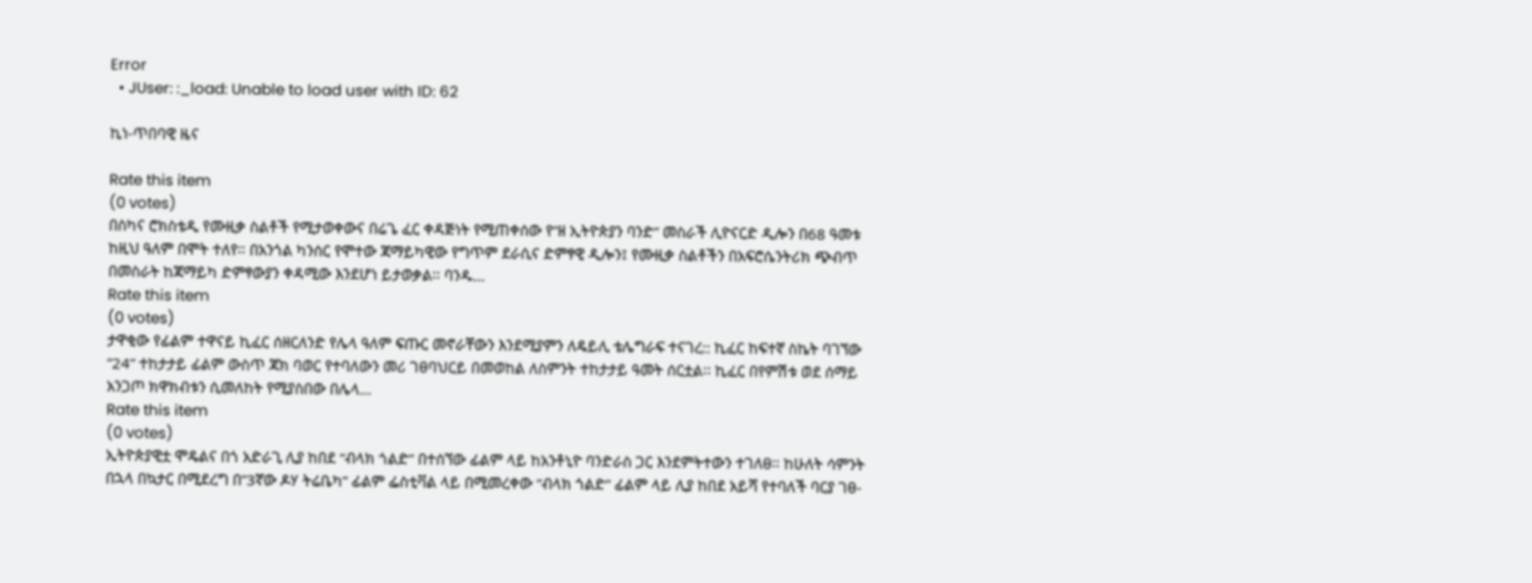Error
  • JUser: :_load: Unable to load user with ID: 62

ኪነ-ጥበባዊ ዜና

Rate this item
(0 votes)
በስካና ሮክስቴዲ የሙዚቃ ስልቶች የሚታወቀውና በሬጌ ፈር ቀዳጅነት የሚጠቀሰው የ”ዘ ኢትዮጵያን ባንድ” መስራች ሊዮናርድ ዲሎን በ68 ዓመቱ ከዚህ ዓለም በሞት ተለየ፡፡ በአንጎል ካንሰር የሞተው ጃማይካዊው የግጥም ደራሲና ድምፃዊ ዲሎን፤ የሙዚቃ ስልቶችን በአፍሮሴንትሪክ ጭብጥ በመስራት ከጃማይካ ድምፃውያን ቀዳሚው እንደሆነ ይታወቃል፡፡ ባንዱ…
Rate this item
(0 votes)
ታዋቂው የፊልም ተዋናይ ኪፈር ሰዘርለንድ የሌላ ዓለም ፍጡር መኖራቸውን እንደሚያምን ለዴይሊ ቴሌግራፍ ተናገረ:: ኪፈር ከፍተኛ ስኬት ባገኘው ”24” ተከታታይ ፊልም ውስጥ ጃክ ባወር የተባለውን መሪ ገፀባህርይ በመወከል ለስምንት ተከታታይ ዓመት ሰርቷል፡፡ ኪፈር በየምሽቱ ወደ ሰማይ አንጋጦ ክዋክብቱን ሲመለከት የሚያስበው በሌላ…
Rate this item
(0 votes)
ኢትዮጵያዊቷ ሞዴልና በጎ አድራጊ ሊያ ከበደ “ብላክ ጎልድ” በተሰኘው ፊልም ላይ ከአንቶኒዮ ባንድራስ ጋር እንደምትተውን ተገለፀ፡፡ ከሁለት ሳምንት በኋላ በኳታር በሚደረግ በ”3ኛው ዶሃ ትሬቤካ” ፊልም ፌስቲቫል ላይ በሚመረቀው “ብላክ ጎልድ” ፊልም ላይ ሊያ ከበደ አይሻ የተባለች ባርያ ገፀ-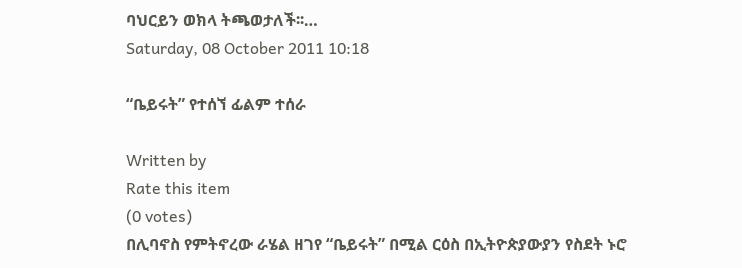ባህርይን ወክላ ትጫወታለች፡፡…
Saturday, 08 October 2011 10:18

“ቤይሩት” የተሰኘ ፊልም ተሰራ

Written by
Rate this item
(0 votes)
በሊባኖስ የምትኖረው ራሄል ዘገየ “ቤይሩት” በሚል ርዕስ በኢትዮጵያውያን የስደት ኑሮ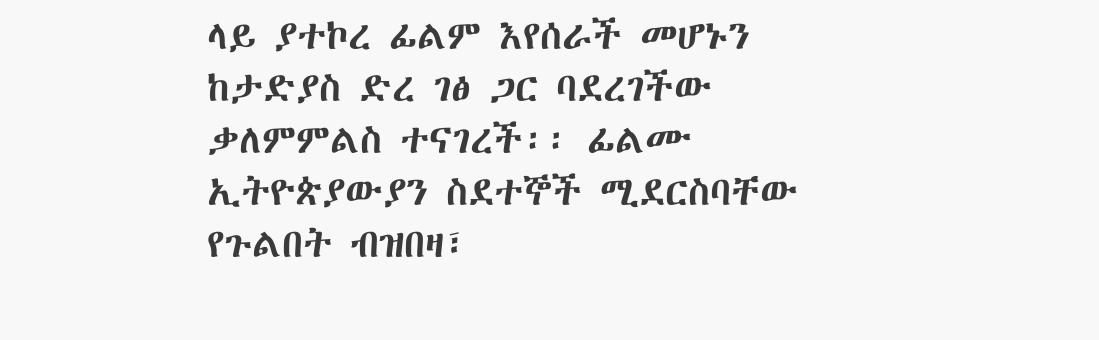ላይ ያተኮረ ፊልም እየሰራች መሆኑን ከታድያስ ድረ ገፅ ጋር ባደረገችው ቃለምምልስ ተናገረች፡፡ ፊልሙ ኢትዮጵያውያን ስደተኞች ሚደርስባቸው የጉልበት ብዝበዛ፣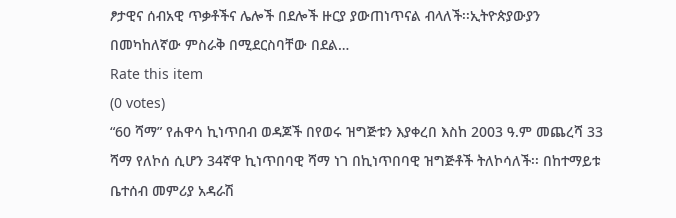ፆታዊና ሰብአዊ ጥቃቶችና ሌሎች በደሎች ዙርያ ያውጠነጥናል ብላለች፡፡ኢትዮጵያውያን በመካከለኛው ምስራቅ በሚደርስባቸው በደል…
Rate this item
(0 votes)
“60 ሻማ” የሐዋሳ ኪነጥበብ ወዳጆች በየወሩ ዝግጅቱን እያቀረበ እስከ 2003 ዓ.ም መጨረሻ 33 ሻማ የለኮሰ ሲሆን 34ኛዋ ኪነጥበባዊ ሻማ ነገ በኪነጥበባዊ ዝግጅቶች ትለኮሳለች፡፡ በከተማይቱ ቤተሰብ መምሪያ አዳራሽ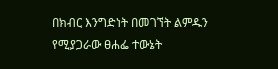በክብር እንግድነት በመገኘት ልምዱን የሚያጋራው ፀሐፌ ተውኔት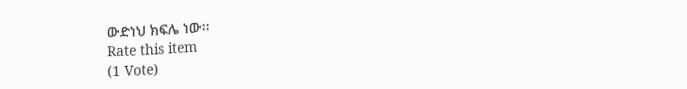ውድነህ ክፍሌ ነው፡፡
Rate this item
(1 Vote)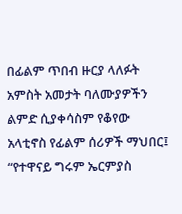በፊልም ጥበብ ዙርያ ላለፉት አምስት አመታት ባለሙያዎችን ልምድ ሲያቀሳስም የቆየው አላቲኖስ የፊልም ሰሪዎች ማህበር፤ “የተዋናይ ግሩም ኤርምያስ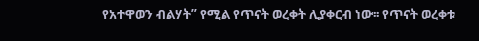የአተዋወን ብልሃት” የሚል የጥናት ወረቀት ሊያቀርብ ነው፡፡ የጥናት ወረቀቱ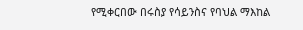የሚቀርበው በሩስያ የሳይንስና የባህል ማእከል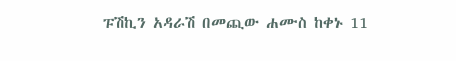ፑሽኪን አዳራሽ በመጪው ሐሙስ ከቀኑ 11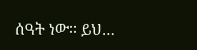ሰዓት ነው፡፡ ይህ…